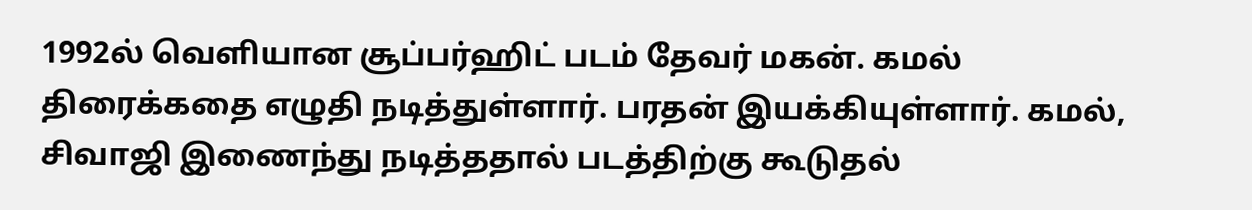1992ல் வெளியான சூப்பர்ஹிட் படம் தேவர் மகன். கமல் திரைக்கதை எழுதி நடித்துள்ளார். பரதன் இயக்கியுள்ளார். கமல், சிவாஜி இணைந்து நடித்ததால் படத்திற்கு கூடுதல்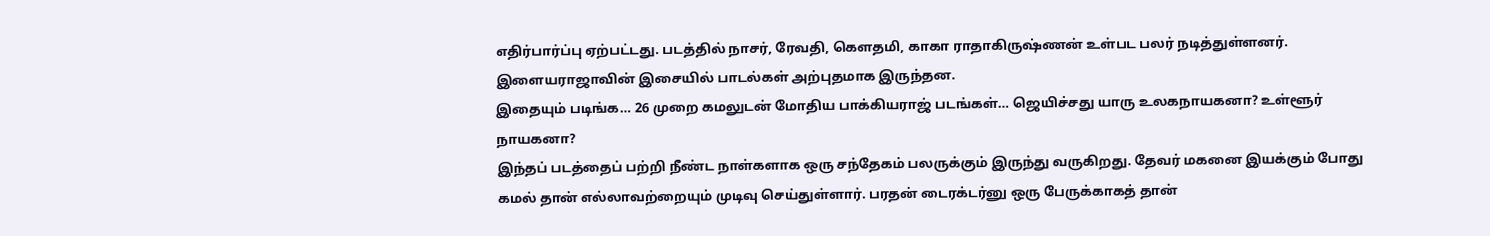எதிர்பார்ப்பு ஏற்பட்டது. படத்தில் நாசர், ரேவதி, கௌதமி, காகா ராதாகிருஷ்ணன் உள்பட பலர் நடித்துள்ளனர். இளையராஜாவின் இசையில் பாடல்கள் அற்புதமாக இருந்தன.
இதையும் படிங்க… 26 முறை கமலுடன் மோதிய பாக்கியராஜ் படங்கள்… ஜெயிச்சது யாரு உலகநாயகனா? உள்ளூர் நாயகனா?
இந்தப் படத்தைப் பற்றி நீண்ட நாள்களாக ஒரு சந்தேகம் பலருக்கும் இருந்து வருகிறது. தேவர் மகனை இயக்கும் போது கமல் தான் எல்லாவற்றையும் முடிவு செய்துள்ளார். பரதன் டைரக்டர்னு ஒரு பேருக்காகத் தான்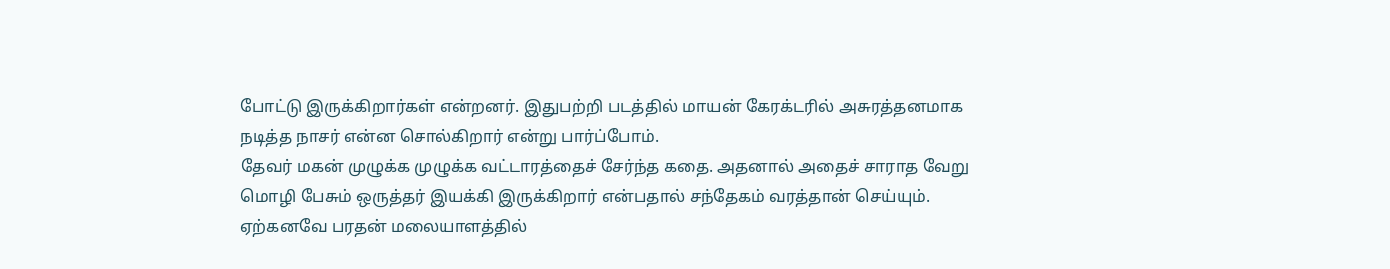போட்டு இருக்கிறார்கள் என்றனர். இதுபற்றி படத்தில் மாயன் கேரக்டரில் அசுரத்தனமாக நடித்த நாசர் என்ன சொல்கிறார் என்று பார்ப்போம்.
தேவர் மகன் முழுக்க முழுக்க வட்டாரத்தைச் சேர்ந்த கதை. அதனால் அதைச் சாராத வேறு மொழி பேசும் ஒருத்தர் இயக்கி இருக்கிறார் என்பதால் சந்தேகம் வரத்தான் செய்யும். ஏற்கனவே பரதன் மலையாளத்தில்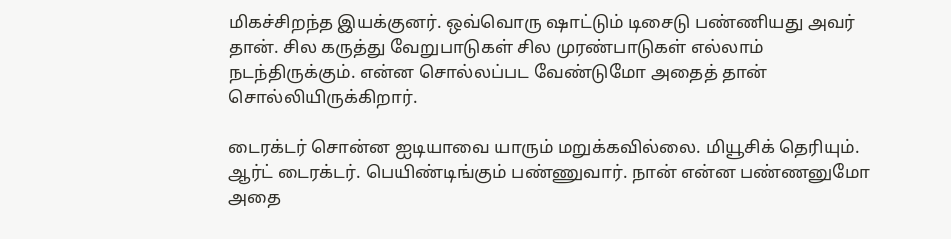மிகச்சிறந்த இயக்குனர். ஒவ்வொரு ஷாட்டும் டிசைடு பண்ணியது அவர் தான். சில கருத்து வேறுபாடுகள் சில முரண்பாடுகள் எல்லாம் நடந்திருக்கும். என்ன சொல்லப்பட வேண்டுமோ அதைத் தான் சொல்லியிருக்கிறார்.

டைரக்டர் சொன்ன ஐடியாவை யாரும் மறுக்கவில்லை. மியூசிக் தெரியும். ஆர்ட் டைரக்டர். பெயிண்டிங்கும் பண்ணுவார். நான் என்ன பண்ணனுமோ அதை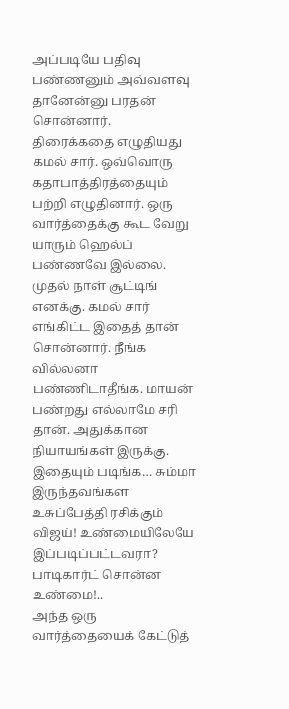அப்படியே பதிவு பண்ணனும் அவ்வளவு தானேன்னு பரதன் சொன்னார்.
திரைக்கதை எழுதியது கமல் சார். ஒவ்வொரு கதாபாத்திரத்தையும் பற்றி எழுதினார். ஒரு வார்த்தைக்கு கூட வேறு யாரும் ஹெல்ப் பண்ணவே இல்லை. முதல் நாள் சூட்டிங் எனக்கு. கமல் சார் எங்கிட்ட இதைத் தான் சொன்னார். நீங்க வில்லனா பண்ணிடாதீங்க. மாயன் பண்றது எல்லாமே சரி தான். அதுக்கான நியாயங்கள் இருக்கு.
இதையும் படிங்க… சும்மா இருந்தவங்கள உசுப்பேத்தி ரசிக்கும் விஜய்! உண்மையிலேயே இப்படிப்பட்டவரா? பாடிகார்ட் சொன்ன உண்மை!..
அந்த ஒரு வார்த்தையைக் கேட்டுத்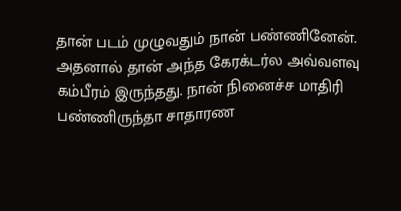தான் படம் முழுவதும் நான் பண்ணினேன். அதனால் தான் அந்த கேரக்டர்ல அவ்வளவு கம்பீரம் இருந்தது. நான் நினைச்ச மாதிரி பண்ணிருந்தா சாதாரண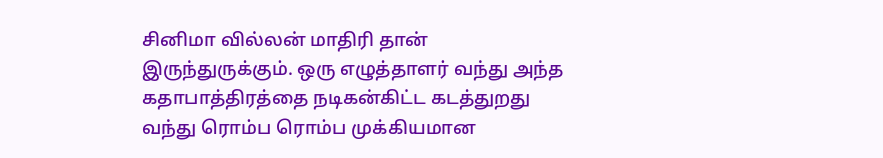சினிமா வில்லன் மாதிரி தான் இருந்துருக்கும். ஒரு எழுத்தாளர் வந்து அந்த கதாபாத்திரத்தை நடிகன்கிட்ட கடத்துறது வந்து ரொம்ப ரொம்ப முக்கியமான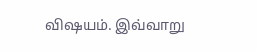விஷயம். இவ்வாறு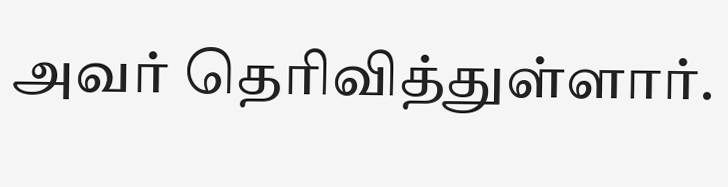அவர் தெரிவித்துள்ளார்.